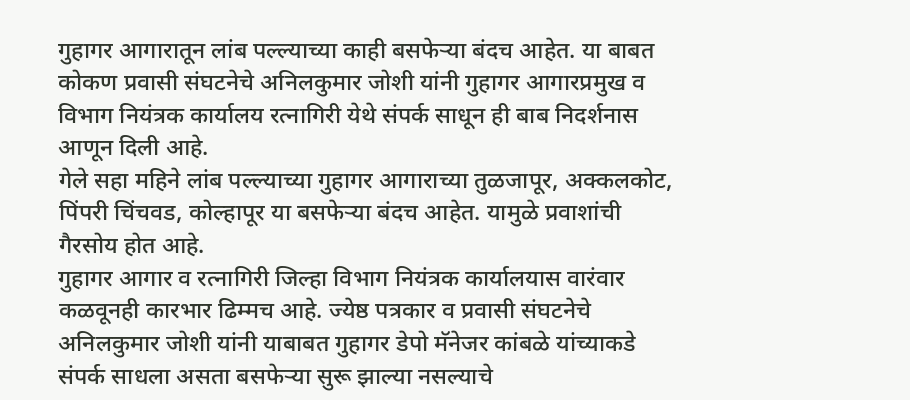गुहागर आगारातून लांब पल्ल्याच्या काही बसफेऱ्या बंदच आहेत. या बाबत कोकण प्रवासी संघटनेचे अनिलकुमार जोशी यांनी गुहागर आगारप्रमुख व विभाग नियंत्रक कार्यालय रत्नागिरी येथे संपर्क साधून ही बाब निदर्शनास आणून दिली आहे.
गेले सहा महिने लांब पल्ल्याच्या गुहागर आगाराच्या तुळजापूर, अक्कलकोट, पिंपरी चिंचवड, कोल्हापूर या बसफेऱ्या बंदच आहेत. यामुळे प्रवाशांची गैरसोय होत आहे.
गुहागर आगार व रत्नागिरी जिल्हा विभाग नियंत्रक कार्यालयास वारंवार कळवूनही कारभार ढिम्मच आहे. ज्येष्ठ पत्रकार व प्रवासी संघटनेचे अनिलकुमार जोशी यांनी याबाबत गुहागर डेपो मॅनेजर कांबळे यांच्याकडे संपर्क साधला असता बसफेऱ्या सुरू झाल्या नसल्याचे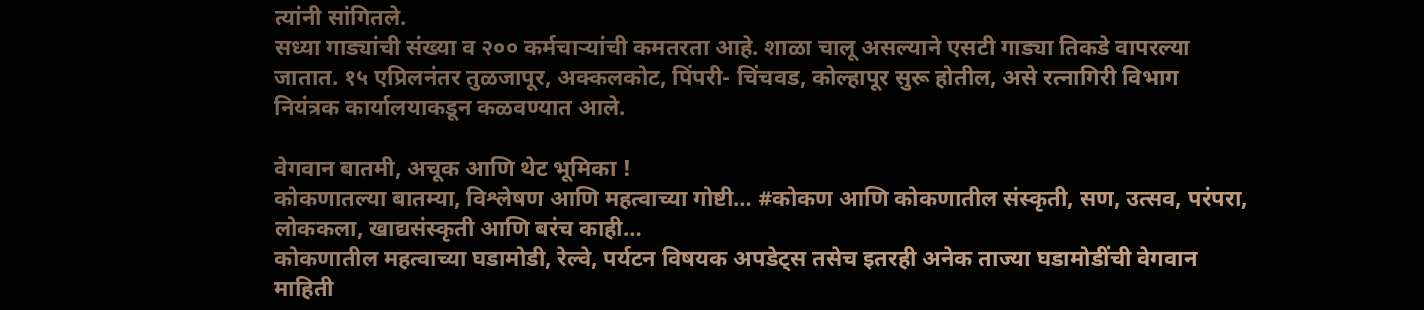त्यांनी सांगितले.
सध्या गाड्यांची संख्या व २०० कर्मचाऱ्यांची कमतरता आहे. शाळा चालू असल्याने एसटी गाड्या तिकडे वापरल्या जातात. १५ एप्रिलनंतर तुळजापूर, अक्कलकोट, पिंपरी- चिंचवड, कोल्हापूर सुरू होतील, असे रत्नागिरी विभाग नियंत्रक कार्यालयाकडून कळवण्यात आले.

वेगवान बातमी, अचूक आणि थेट भूमिका !
कोकणातल्या बातम्या, विश्लेषण आणि महत्वाच्या गोष्टी… #कोकण आणि कोकणातील संस्कृती, सण, उत्सव, परंपरा, लोककला, खाद्यसंस्कृती आणि बरंच काही…
कोकणातील महत्वाच्या घडामोडी, रेल्वे, पर्यटन विषयक अपडेट्स तसेच इतरही अनेक ताज्या घडामोडींची वेगवान माहिती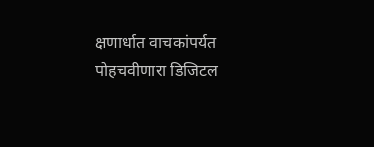क्षणार्धात वाचकांपर्यत पोहचवीणारा डिजिटल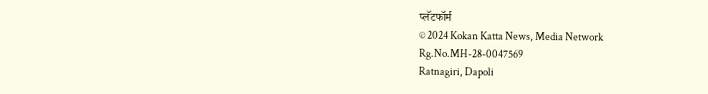प्लॅटफॉर्म
© 2024 Kokan Katta News, Media Network
Rg.No.MH-28-0047569
Ratnagiri, Dapoli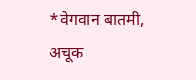*वेगवान बातमी, अचूक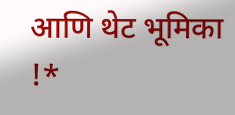आणि थेट भूमिका !*